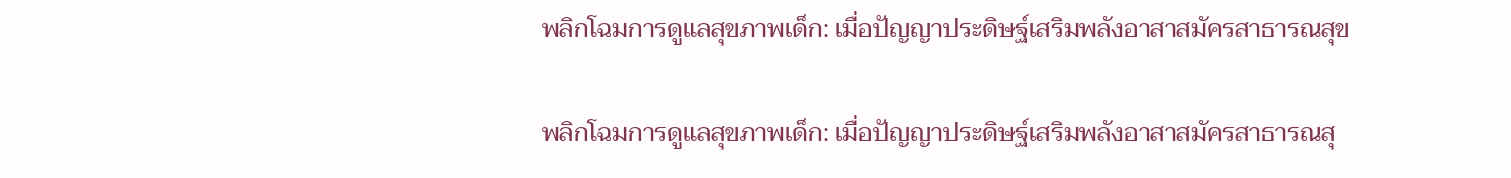พลิกโฉมการดูแลสุขภาพเด็ก: เมื่อปัญญาประดิษฐ์เสริมพลังอาสาสมัครสาธารณสุข

พลิกโฉมการดูแลสุขภาพเด็ก: เมื่อปัญญาประดิษฐ์เสริมพลังอาสาสมัครสาธารณสุ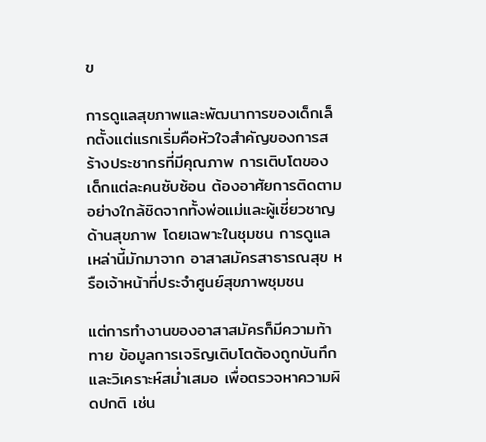ข

การดูแลสุขภาพและพัฒนาการของเด็กเล็กตั้งแต่แรกเริ่มคือหัวใจสำคัญของการสร้างประชากรที่มีคุณภาพ การเติบโตของเด็กแต่ละคนซับซ้อน ต้องอาศัยการติดตามอย่างใกล้ชิดจากทั้งพ่อแม่และผู้เชี่ยวชาญด้านสุขภาพ โดยเฉพาะในชุมชน การดูแลเหล่านี้มักมาจาก อาสาสมัครสาธารณสุข หรือเจ้าหน้าที่ประจำศูนย์สุขภาพชุมชน

แต่การทำงานของอาสาสมัครก็มีความท้าทาย ข้อมูลการเจริญเติบโตต้องถูกบันทึกและวิเคราะห์สม่ำเสมอ เพื่อตรวจหาความผิดปกติ เช่น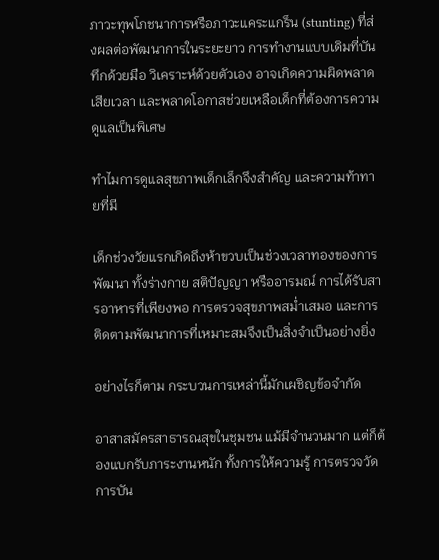ภาวะทุพโภชนาการหรือภาวะแคระแกร็น (stunting) ที่ส่งผลต่อพัฒนาการในระยะยาว การทำงานแบบเดิมที่บันทึกด้วยมือ วิเคราะห์ด้วยตัวเอง อาจเกิดความผิดพลาด เสียเวลา และพลาดโอกาสช่วยเหลือเด็กที่ต้องการความดูแลเป็นพิเศษ

ทำไมการดูแลสุขภาพเด็กเล็กจึงสำคัญ และความท้าทายที่มี

เด็กช่วงวัยแรกเกิดถึงห้าขวบเป็นช่วงเวลาทองของการพัฒนา ทั้งร่างกาย สติปัญญา หรืออารมณ์ การได้รับสารอาหารที่เพียงพอ การตรวจสุขภาพสม่ำเสมอ และการติดตามพัฒนาการที่เหมาะสมจึงเป็นสิ่งจำเป็นอย่างยิ่ง

อย่างไรก็ตาม กระบวนการเหล่านี้มักเผชิญข้อจำกัด

อาสาสมัครสาธารณสุขในชุมชน แม้มีจำนวนมาก แต่ก็ต้องแบกรับภาระงานหนัก ทั้งการให้ความรู้ การตรวจวัด การบัน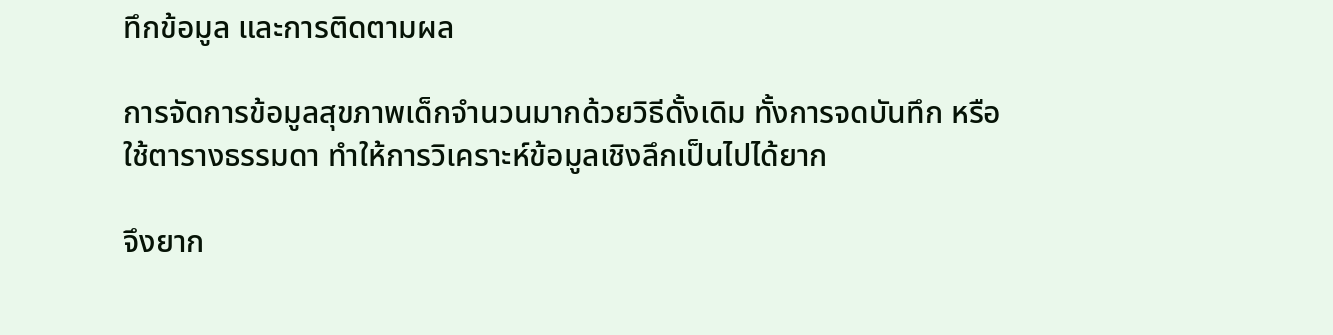ทึกข้อมูล และการติดตามผล

การจัดการข้อมูลสุขภาพเด็กจำนวนมากด้วยวิธีดั้งเดิม ทั้งการจดบันทึก หรือใช้ตารางธรรมดา ทำให้การวิเคราะห์ข้อมูลเชิงลึกเป็นไปได้ยาก

จึงยาก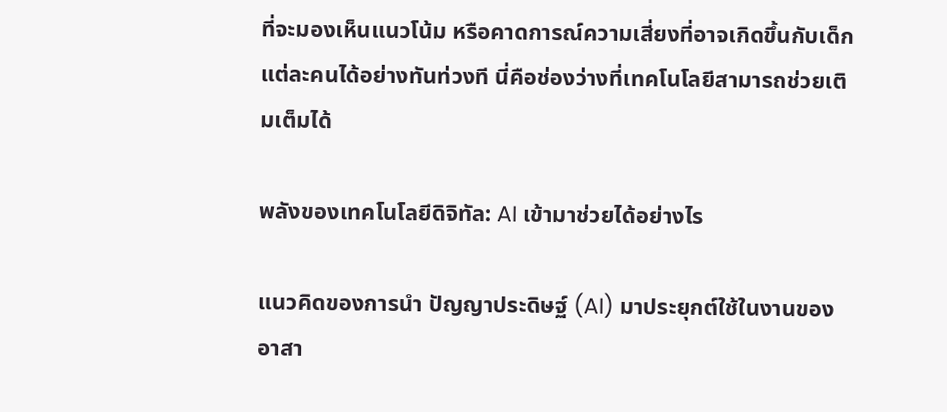ที่จะมองเห็นแนวโน้ม หรือคาดการณ์ความเสี่ยงที่อาจเกิดขึ้นกับเด็กแต่ละคนได้อย่างทันท่วงที นี่คือช่องว่างที่เทคโนโลยีสามารถช่วยเติมเต็มได้

พลังของเทคโนโลยีดิจิทัล: AI เข้ามาช่วยได้อย่างไร

แนวคิดของการนำ ปัญญาประดิษฐ์ (AI) มาประยุกต์ใช้ในงานของอาสา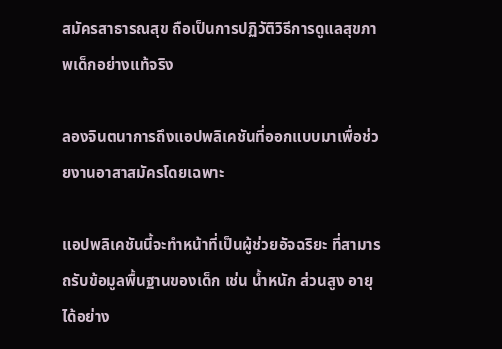สมัครสาธารณสุข ถือเป็นการปฏิวัติวิธีการดูแลสุขภาพเด็กอย่างแท้จริง

ลองจินตนาการถึงแอปพลิเคชันที่ออกแบบมาเพื่อช่วยงานอาสาสมัครโดยเฉพาะ

แอปพลิเคชันนี้จะทำหน้าที่เป็นผู้ช่วยอัจฉริยะ ที่สามารถรับข้อมูลพื้นฐานของเด็ก เช่น น้ำหนัก ส่วนสูง อายุ ได้อย่าง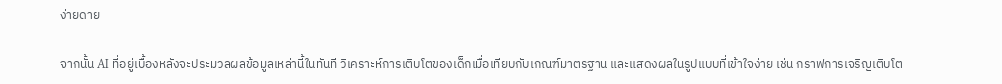ง่ายดาย

จากนั้น AI ที่อยู่เบื้องหลังจะประมวลผลข้อมูลเหล่านี้ในทันที วิเคราะห์การเติบโตของเด็กเมื่อเทียบกับเกณฑ์มาตรฐาน และแสดงผลในรูปแบบที่เข้าใจง่าย เช่น กราฟการเจริญเติบโต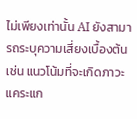ไม่เพียงเท่านั้น AI ยังสามารถระบุความเสี่ยงเบื้องต้น เช่น แนวโน้มที่จะเกิดภาวะแคระแก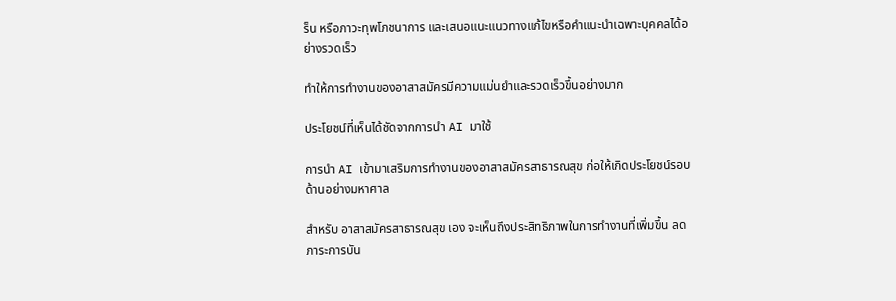ร็น หรือภาวะทุพโภชนาการ และเสนอแนะแนวทางแก้ไขหรือคำแนะนำเฉพาะบุคคลได้อย่างรวดเร็ว

ทำให้การทำงานของอาสาสมัครมีความแม่นยำและรวดเร็วขึ้นอย่างมาก

ประโยชน์ที่เห็นได้ชัดจากการนำ AI มาใช้

การนำ AI เข้ามาเสริมการทำงานของอาสาสมัครสาธารณสุข ก่อให้เกิดประโยชน์รอบด้านอย่างมหาศาล

สำหรับ อาสาสมัครสาธารณสุข เอง จะเห็นถึงประสิทธิภาพในการทำงานที่เพิ่มขึ้น ลดภาระการบัน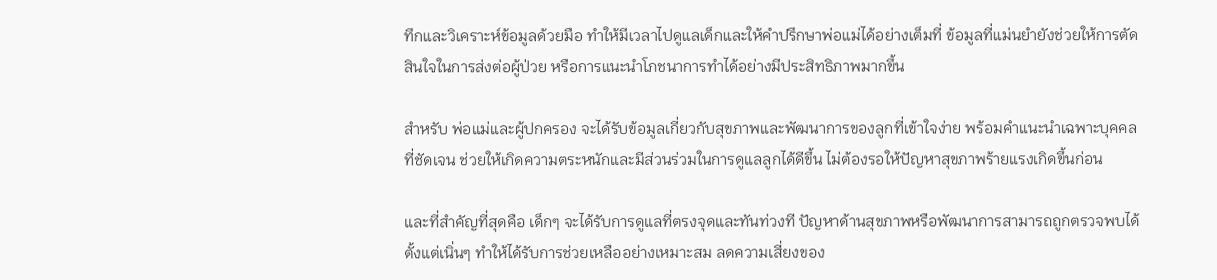ทึกและวิเคราะห์ข้อมูลด้วยมือ ทำให้มีเวลาไปดูแลเด็กและให้คำปรึกษาพ่อแม่ได้อย่างเต็มที่ ข้อมูลที่แม่นยำยังช่วยให้การตัดสินใจในการส่งต่อผู้ป่วย หรือการแนะนำโภชนาการทำได้อย่างมีประสิทธิภาพมากขึ้น

สำหรับ พ่อแม่และผู้ปกครอง จะได้รับข้อมูลเกี่ยวกับสุขภาพและพัฒนาการของลูกที่เข้าใจง่าย พร้อมคำแนะนำเฉพาะบุคคลที่ชัดเจน ช่วยให้เกิดความตระหนักและมีส่วนร่วมในการดูแลลูกได้ดีขึ้น ไม่ต้องรอให้ปัญหาสุขภาพร้ายแรงเกิดขึ้นก่อน

และที่สำคัญที่สุดคือ เด็กๆ จะได้รับการดูแลที่ตรงจุดและทันท่วงที ปัญหาด้านสุขภาพหรือพัฒนาการสามารถถูกตรวจพบได้ตั้งแต่เนิ่นๆ ทำให้ได้รับการช่วยเหลืออย่างเหมาะสม ลดความเสี่ยงของ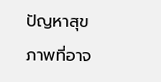ปัญหาสุขภาพที่อาจ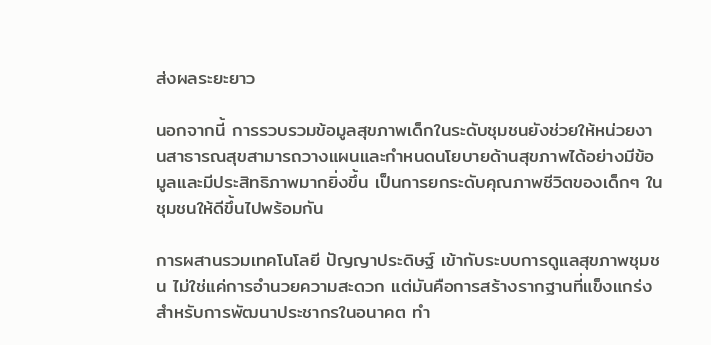ส่งผลระยะยาว

นอกจากนี้ การรวบรวมข้อมูลสุขภาพเด็กในระดับชุมชนยังช่วยให้หน่วยงานสาธารณสุขสามารถวางแผนและกำหนดนโยบายด้านสุขภาพได้อย่างมีข้อมูลและมีประสิทธิภาพมากยิ่งขึ้น เป็นการยกระดับคุณภาพชีวิตของเด็กๆ ในชุมชนให้ดีขึ้นไปพร้อมกัน

การผสานรวมเทคโนโลยี ปัญญาประดิษฐ์ เข้ากับระบบการดูแลสุขภาพชุมชน ไม่ใช่แค่การอำนวยความสะดวก แต่มันคือการสร้างรากฐานที่แข็งแกร่งสำหรับการพัฒนาประชากรในอนาคต ทำ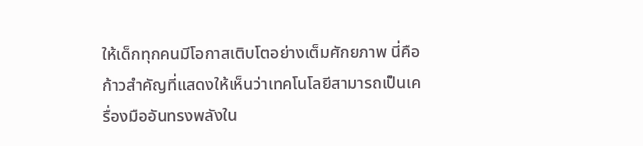ให้เด็กทุกคนมีโอกาสเติบโตอย่างเต็มศักยภาพ นี่คือก้าวสำคัญที่แสดงให้เห็นว่าเทคโนโลยีสามารถเป็นเครื่องมืออันทรงพลังใน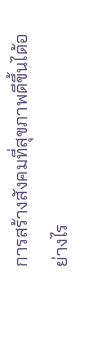การสร้างสังคมที่สุขภาพดีขึ้นได้อย่างไร